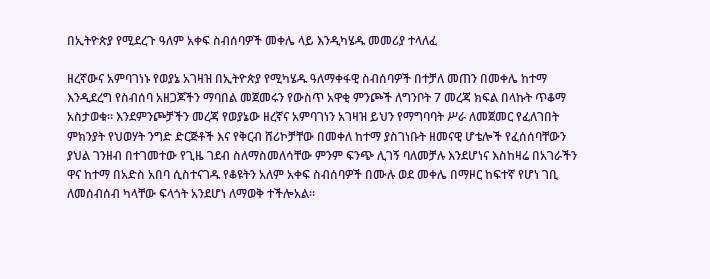በኢትዮጵያ የሚደረጉ ዓለም አቀፍ ስብሰባዎች መቀሌ ላይ እንዲካሄዱ መመሪያ ተላለፈ

ዘረኛውና አምባገነኑ የወያኔ አገዛዝ በኢትዮጵያ የሚካሄዱ ዓለማቀፋዊ ስብሰባዎች በተቻለ መጠን በመቀሌ ከተማ እንዲደረግ የስብሰባ አዘጋጆችን ማባበል መጀመሩን የውስጥ አዋቂ ምንጮች ለግንቦት 7 መረጃ ክፍል በላኩት ጥቆማ አስታወቁ። እንደምንጮቻችን መረጃ የወያኔው ዘረኛና አምባገነን አገዛዝ ይህን የማግባባት ሥራ ለመጀመር የፈለገበት ምክንያት የህወሃት ንግድ ድርጅቶች እና የቅርብ ሸሪኮቻቸው በመቀለ ከተማ ያስገነቡት ዘመናዊ ሆቴሎች የፈሰሰባቸውን ያህል ገንዘብ በተገመተው የጊዜ ገደብ ስለማስመለሳቸው ምንም ፍንጭ ሊገኝ ባለመቻሉ እንደሆነና እስከዛሬ በአገራችን ዋና ከተማ በአድስ አበባ ሲስተናገዱ የቆዩትን አለም አቀፍ ስብሰባዎች በሙሉ ወደ መቀሌ በማዞር ከፍተኛ የሆነ ገቢ ለመሰብሰብ ካላቸው ፍላጎት አንደሆነ ለማወቅ ተችሎአል።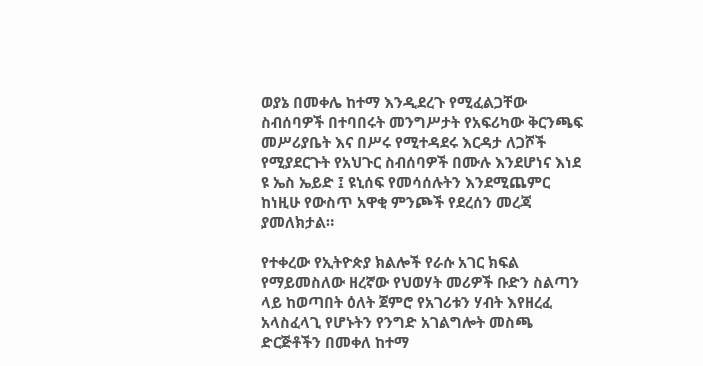ወያኔ በመቀሌ ከተማ እንዲደረጉ የሚፈልጋቸው ስብሰባዎች በተባበሩት መንግሥታት የአፍሪካው ቅርንጫፍ መሥሪያቤት እና በሥሩ የሚተዳደሩ እርዳታ ለጋሾች የሚያደርጉት የአህጉር ስብሰባዎች በሙሉ እንደሆነና እነደ ዩ ኤስ ኤይድ ፤ ዩኒሰፍ የመሳሰሉትን እንደሚጨምር ከነዚሁ የውስጥ አዋቂ ምንጮች የደረሰን መረጃ ያመለክታል።

የተቀረው የኢትዮጵያ ክልሎች የራሱ አገር ክፍል የማይመስለው ዘረኛው የህወሃት መሪዎች ቡድን ስልጣን ላይ ከወጣበት ዕለት ጀምሮ የአገሪቱን ሃብት እየዘረፈ አላስፈላጊ የሆኑትን የንግድ አገልግሎት መስጫ ድርጅቶችን በመቀለ ከተማ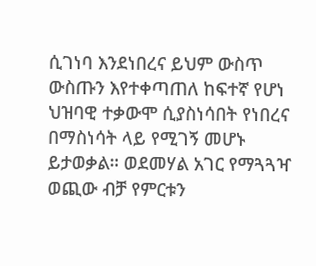ሲገነባ እንደነበረና ይህም ውስጥ ውስጡን እየተቀጣጠለ ከፍተኛ የሆነ ህዝባዊ ተቃውሞ ሲያስነሳበት የነበረና በማስነሳት ላይ የሚገኝ መሆኑ ይታወቃል። ወደመሃል አገር የማጓጓዣ ወጪው ብቻ የምርቱን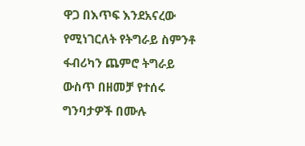ዋጋ በእጥፍ እንደአናረው የሚነገርለት የትግራይ ስምንቶ ፋብሪካን ጨምሮ ትግራይ ውስጥ በዘመቻ የተሰሩ ግንባታዎች በሙሉ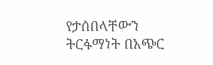የታሰበላቸውን ትርፋማነት በአጭር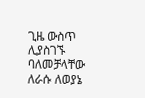ጊዜ ውስጥ ሊያስገኙ ባለመቻላቸው ለራሱ ለወያኔ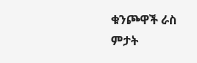ቁንጮዋች ራስ ምታት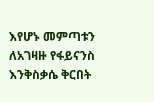እየሆኑ መምጣቱን ለአገዛዙ የፋይናንስ እንቅስቃሴ ቅርበት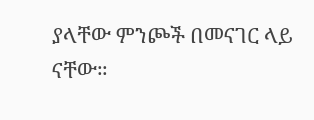ያላቸው ምንጮች በመናገር ላይ ናቸው።